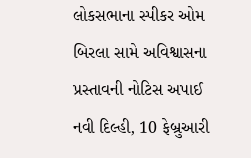લોકસભાના સ્પીકર ઓમ બિરલા સામે અવિશ્વાસના પ્રસ્તાવની નોટિસ અપાઈ
નવી દિલ્હી, 10 ફેબ્રુઆરી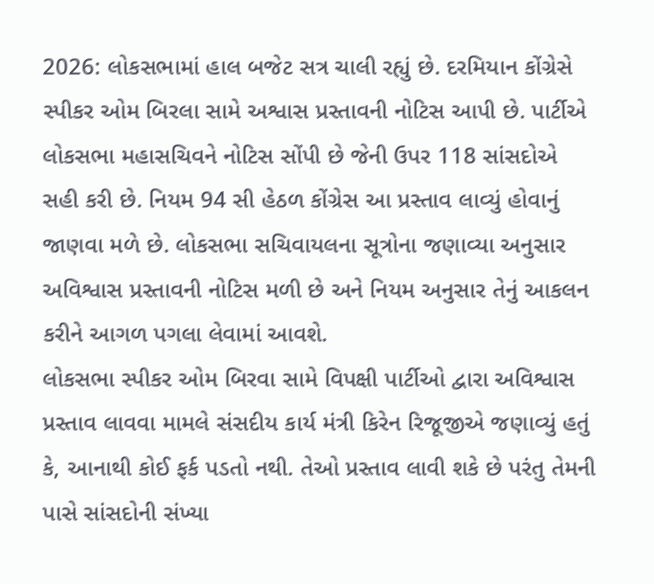2026: લોકસભામાં હાલ બજેટ સત્ર ચાલી રહ્યું છે. દરમિયાન કોંગ્રેસે સ્પીકર ઓમ બિરલા સામે અશ્વાસ પ્રસ્તાવની નોટિસ આપી છે. પાર્ટીએ લોકસભા મહાસચિવને નોટિસ સોંપી છે જેની ઉપર 118 સાંસદોએ સહી કરી છે. નિયમ 94 સી હેઠળ કોંગ્રેસ આ પ્રસ્તાવ લાવ્યું હોવાનું જાણવા મળે છે. લોકસભા સચિવાયલના સૂત્રોના જણાવ્યા અનુસાર અવિશ્વાસ પ્રસ્તાવની નોટિસ મળી છે અને નિયમ અનુસાર તેનું આકલન કરીને આગળ પગલા લેવામાં આવશે.
લોકસભા સ્પીકર ઓમ બિરવા સામે વિપક્ષી પાર્ટીઓ દ્વારા અવિશ્વાસ પ્રસ્તાવ લાવવા મામલે સંસદીય કાર્ય મંત્રી કિરેન રિજૂજીએ જણાવ્યું હતું કે, આનાથી કોઈ ફર્ક પડતો નથી. તેઓ પ્રસ્તાવ લાવી શકે છે પરંતુ તેમની પાસે સાંસદોની સંખ્યા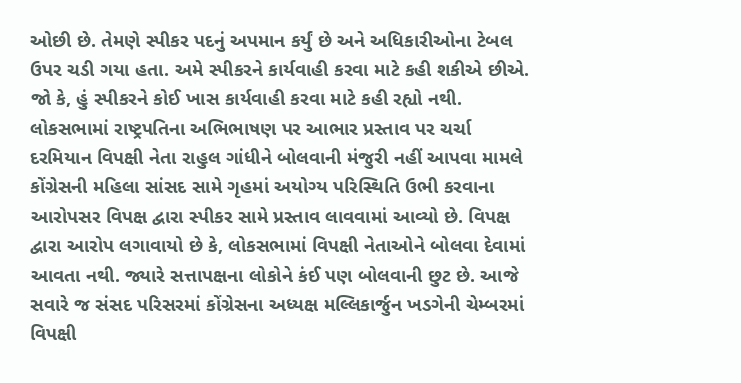ઓછી છે. તેમણે સ્પીકર પદનું અપમાન કર્યું છે અને અધિકારીઓના ટેબલ ઉપર ચડી ગયા હતા. અમે સ્પીકરને કાર્યવાહી કરવા માટે કહી શકીએ છીએ. જો કે, હું સ્પીકરને કોઈ ખાસ કાર્યવાહી કરવા માટે કહી રહ્યો નથી.
લોકસભામાં રાષ્ટ્રપતિના અભિભાષણ પર આભાર પ્રસ્તાવ પર ચર્ચા દરમિયાન વિપક્ષી નેતા રાહુલ ગાંધીને બોલવાની મંજુરી નહીં આપવા મામલે કોંગ્રેસની મહિલા સાંસદ સામે ગૃહમાં અયોગ્ય પરિસ્થિતિ ઉભી કરવાના આરોપસર વિપક્ષ દ્વારા સ્પીકર સામે પ્રસ્તાવ લાવવામાં આવ્યો છે. વિપક્ષ દ્વારા આરોપ લગાવાયો છે કે, લોકસભામાં વિપક્ષી નેતાઓને બોલવા દેવામાં આવતા નથી. જ્યારે સત્તાપક્ષના લોકોને કંઈ પણ બોલવાની છુટ છે. આજે સવારે જ સંસદ પરિસરમાં કોંગ્રેસના અધ્યક્ષ મલ્લિકાર્જુન ખડગેની ચેમ્બરમાં વિપક્ષી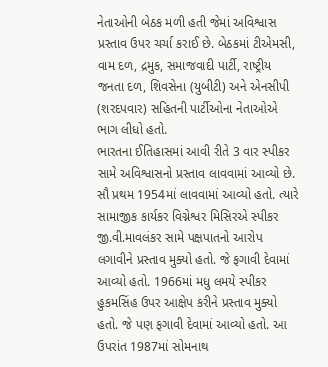નેતાઓની બેઠક મળી હતી જેમાં અવિશ્વાસ પ્રસ્તાવ ઉપર ચર્ચા કરાઈ છે. બેઠકમાં ટીએમસી, વામ દળ, દ્રમુક, સમાજવાદી પાર્ટી, રાષ્ટ્રીય જનતા દળ, શિવસેના (યુબીટી) અને એનસીપી (શરદપવાર) સહિતની પાર્ટીઓના નેતાઓએ ભાગ લીધો હતો.
ભારતના ઈતિહાસમાં આવી રીતે 3 વાર સ્પીકર સામે અવિશ્વાસનો પ્રસ્તાવ લાવવામાં આવ્યો છે. સૌ પ્રથમ 1954માં લાવવામાં આવ્યો હતો. ત્યારે સામાજીક કાર્યકર વિગ્નેશ્વર મિસિરએ સ્પીકર જી.વી.માવલંકર સામે પક્ષપાતનો આરોપ લગાવીને પ્રસ્તાવ મુક્યો હતો. જે ફગાવી દેવામાં આવ્યો હતો. 1966માં મધુ લમયે સ્પીકર હુકમસિંહ ઉપર આક્ષેપ કરીને પ્રસ્તાવ મુક્યો હતો. જે પણ ફગાવી દેવામાં આવ્યો હતો. આ ઉપરાંત 1987માં સોમનાથ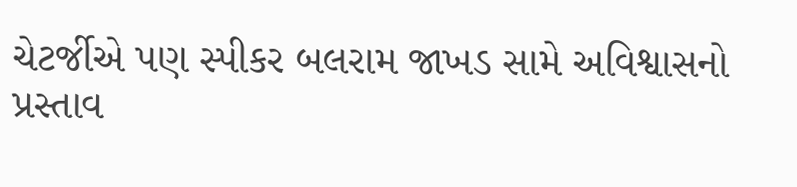ચેટર્જીએ પણ સ્પીકર બલરામ જાખડ સામે અવિશ્વાસનો પ્રસ્તાવ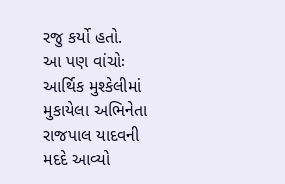રજુ કર્યો હતો.
આ પણ વાંચોઃ આર્થિક મુશ્કેલીમાં મુકાયેલા અભિનેતા રાજપાલ યાદવની મદદે આવ્યો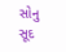સોનુ સૂદ